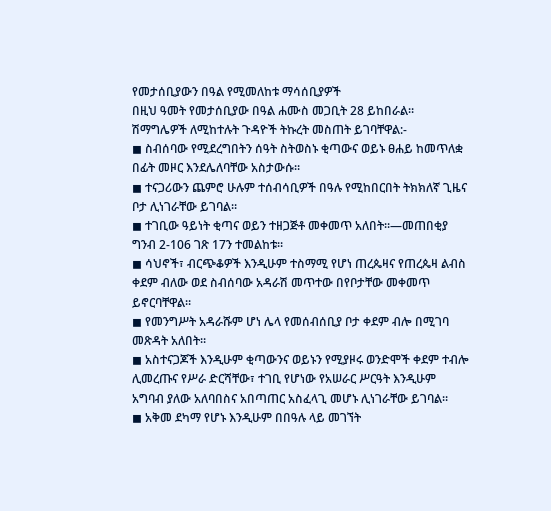የመታሰቢያውን በዓል የሚመለከቱ ማሳሰቢያዎች
በዚህ ዓመት የመታሰቢያው በዓል ሐሙስ መጋቢት 28 ይከበራል። ሽማግሌዎች ለሚከተሉት ጉዳዮች ትኩረት መስጠት ይገባቸዋል:-
◼ ስብሰባው የሚደረግበትን ሰዓት ስትወስኑ ቂጣውና ወይኑ ፀሐይ ከመጥለቋ በፊት መዞር እንደሌለባቸው አስታውሱ።
◼ ተናጋሪውን ጨምሮ ሁሉም ተሰብሳቢዎች በዓሉ የሚከበርበት ትክክለኛ ጊዜና ቦታ ሊነገራቸው ይገባል።
◼ ተገቢው ዓይነት ቂጣና ወይን ተዘጋጅቶ መቀመጥ አለበት።—መጠበቂያ ግንብ 2-106 ገጽ 17ን ተመልከቱ።
◼ ሳህኖች፣ ብርጭቆዎች እንዲሁም ተስማሚ የሆነ ጠረጴዛና የጠረጴዛ ልብስ ቀደም ብለው ወደ ስብሰባው አዳራሽ መጥተው በየቦታቸው መቀመጥ ይኖርባቸዋል።
◼ የመንግሥት አዳራሹም ሆነ ሌላ የመሰብሰቢያ ቦታ ቀደም ብሎ በሚገባ መጽዳት አለበት።
◼ አስተናጋጆች እንዲሁም ቂጣውንና ወይኑን የሚያዞሩ ወንድሞች ቀደም ተብሎ ሊመረጡና የሥራ ድርሻቸው፣ ተገቢ የሆነው የአሠራር ሥርዓት እንዲሁም አግባብ ያለው አለባበስና አበጣጠር አስፈላጊ መሆኑ ሊነገራቸው ይገባል።
◼ አቅመ ደካማ የሆኑ እንዲሁም በበዓሉ ላይ መገኘት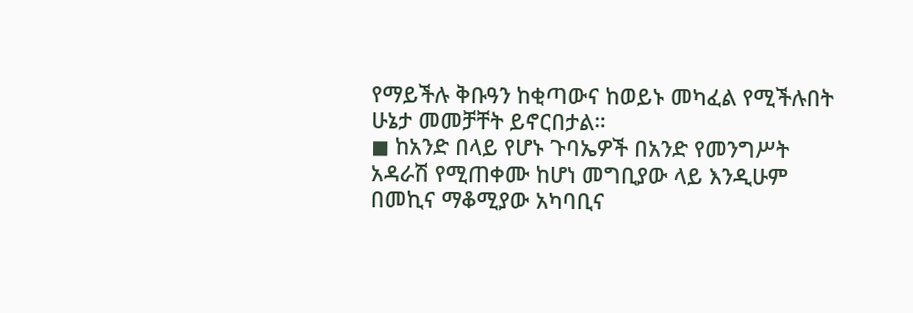የማይችሉ ቅቡዓን ከቂጣውና ከወይኑ መካፈል የሚችሉበት ሁኔታ መመቻቸት ይኖርበታል።
◼ ከአንድ በላይ የሆኑ ጉባኤዎች በአንድ የመንግሥት አዳራሽ የሚጠቀሙ ከሆነ መግቢያው ላይ እንዲሁም በመኪና ማቆሚያው አካባቢና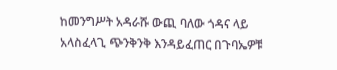ከመንግሥት አዳራሹ ውጪ ባለው ጎዳና ላይ አላስፈላጊ ጭንቅንቅ እንዳይፈጠር በጉባኤዎቹ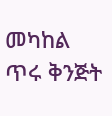መካከል ጥሩ ቅንጅት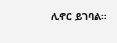ሊኖር ይገባል።